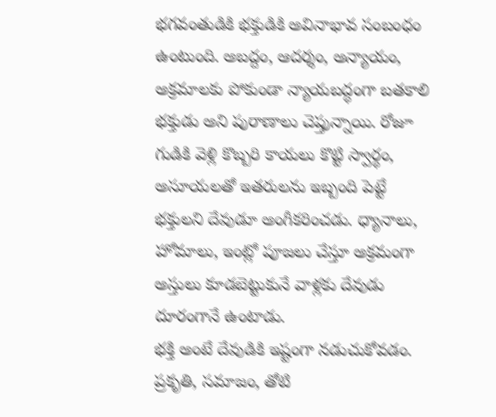భగవంతుడికి భక్తుడికి అవినాభావ సంబంధం ఉంటుంది. అబద్దం, ఆదర్శం, అన్యాయం, అక్రమాలకు పోకుండా న్యాయబద్ధంగా బతకాలి భక్తుడు అని పురాణాలు చెప్తున్నాయి. రోజూ గుడికి వెళ్లి కొబ్బరి కాయలు కొట్టి స్వార్థం, అసూయలతో ఇతరులను ఇబ్బంది పెట్టే భక్తులని దేవుడూ అంగీకరించడు. ధ్యానాలు, హోమాలు, ఇంట్లో పూజలు చేస్తూ అక్రమంగా అస్తులు కూడబెట్టుకునే వాళ్లకు దేవుడు దూరంగానే ఉంటాడు.
భక్తి అంటే దేవుడికి ఇష్టంగా నడుచుకోవడం. ప్రకృతి, సమాజం, తోటి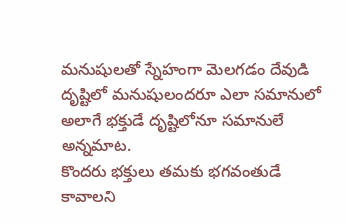మనుషులతో స్నేహంగా మెలగడం దేవుడి దృష్టిలో మనుషులందరూ ఎలా సమానులో అలాగే భక్తుడే దృష్టిలోనూ సమానులే అన్నమాట.
కొందరు భక్తులు తమకు భగవంతుడే కావాలని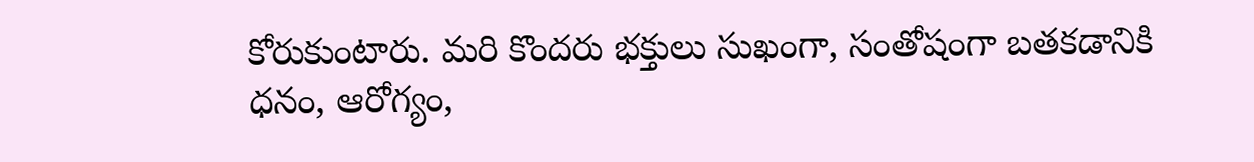కోరుకుంటారు. మరి కొందరు భక్తులు సుఖంగా, సంతోషంగా బతకడానికి ధనం, ఆరోగ్యం,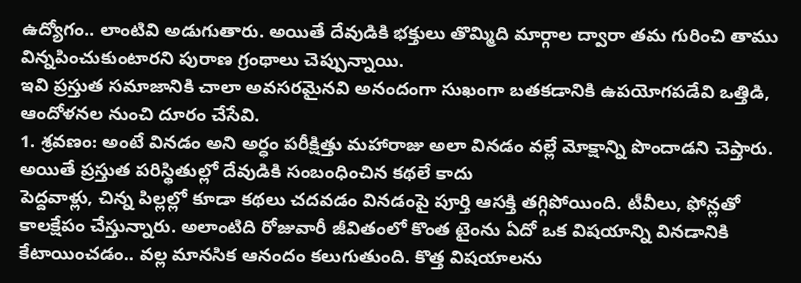ఉద్యోగం.. లాంటివి అడుగుతారు. అయితే దేవుడికి భక్తులు తొమ్మిది మార్గాల ద్వారా తమ గురించి తాము విన్నపించుకుంటారని పురాణ గ్రంథాలు చెప్పున్నాయి.
ఇవి ప్రస్తుత సమాజానికి చాలా అవసరమైనవి అనందంగా సుఖంగా బతకడానికి ఉపయోగపడేవి ఒత్తిడి, ఆందోళనల నుంచి దూరం చేసేవి.
1. శ్రవణం: అంటే వినడం అని అర్ధం పరీక్షిత్తు మహారాజు అలా వినడం వల్లే మోక్షాన్ని పొందాడని చెప్తారు. అయితే ప్రస్తుత పరిస్థితుల్లో దేవుడికి సంబంధించిన కథలే కాదు
పెద్దవాళ్లు, చిన్న పిల్లల్లో కూడా కథలు చదవడం వినడంపై పూర్తి ఆసక్తి తగ్గిపోయింది. టీవీలు, ఫోన్లతో కాలక్షేపం చేస్తున్నారు. అలాంటిది రోజువారీ జీవితంలో కొంత టైంను ఏదో ఒక విషయాన్ని వినడానికి కేటాయించడం.. వల్ల మానసిక ఆనందం కలుగుతుంది. కొత్త విషయాలను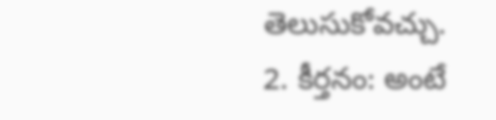తెలుసుకోవచ్చు.
2. కీర్తనం: అంటే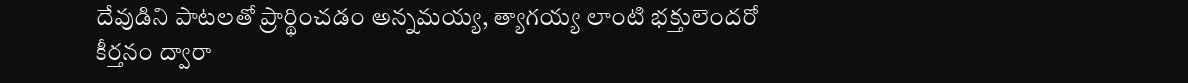దేవుడిని పాటలతో ప్రార్థించడం అన్నమయ్య, త్యాగయ్య లాంటి భక్తులెందరో కీర్తనం ద్వారా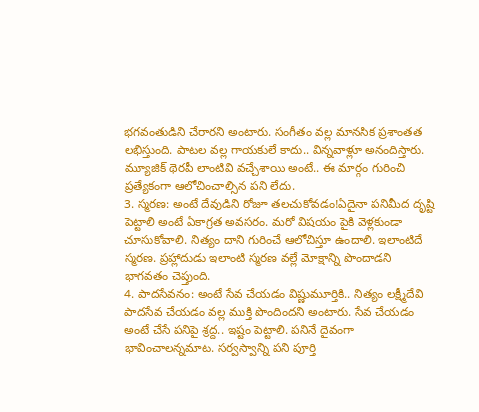భగవంతుడిని చేరారని అంటారు. సంగీతం వల్ల మానసిక ప్రశాంతత లభిస్తుంది. పాటల వల్ల గాయకులే కాదు.. విన్నవాళ్లూ అనందిస్తారు. మ్యూజిక్ థెరపీ లాంటివి వచ్చేశాయి అంటే.. ఈ మార్గం గురించి ప్రత్యేకంగా ఆలోచించాల్సిన పని లేదు.
3. స్మరణ: అంటే దేవుడిని రోజూ తలచుకోవడం!ఏదైనా పనిమీద దృష్టి పెట్టాలి అంటే ఏకాగ్రత అవసరం. మరో విషయం పైకి వెళ్లకుండా చూసుకోవాలి. నిత్యం దాని గురించే ఆలోచిస్తూ ఉందాలి. ఇలాంటిదే స్మరణ. ప్రహ్లాదుడు ఇలాంటి స్మరణ వల్లే మోక్షాన్ని పొందాడని భాగవతం చెప్తుంది.
4. పాదసేవనం: అంటే సేవ చేయడం విష్ణుమూర్తికి.. నిత్యం లక్ష్మీదేవి పాదసేవ చేయడం వల్ల ముక్తి పొందిందని అంటారు. సేవ చేయడం అంటే చేసే పనిపై శ్రద్ద.. ఇష్టం పెట్టాలి. పనినే దైవంగా భావించాలన్నమాట. సర్వస్వాన్ని పని పూర్తి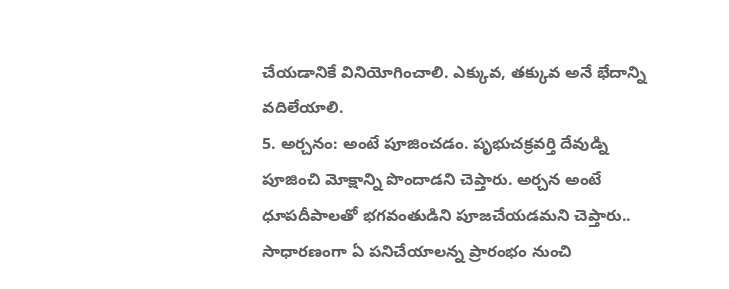చేయడానికే వినియోగించాలి. ఎక్కువ, తక్కువ అనే భేదాన్ని వదిలేయాలి.
5. అర్చనం: అంటే పూజించడం. పృభుచక్రవర్తి దేవుడ్ని పూజించి మోక్షాన్ని పొందాడని చెప్తారు. అర్చన అంటే ధూపదీపాలతో భగవంతుడిని పూజచేయడమని చెప్తారు.. సాధారణంగా ఏ పనిచేయాలన్న ప్రారంభం నుంచి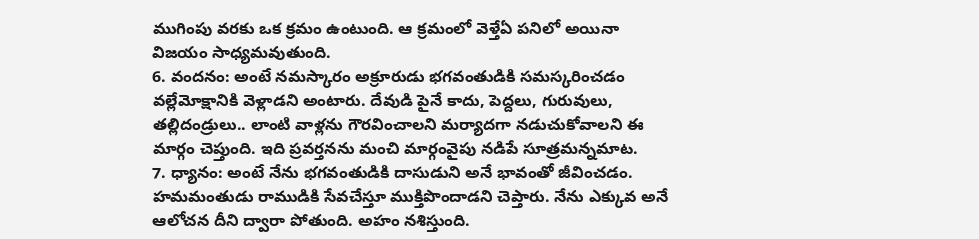ముగింపు వరకు ఒక క్రమం ఉంటుంది. ఆ క్రమంలో వెళ్తేఏ పనిలో అయినా విజయం సాధ్యమవుతుంది.
6. వందనం: అంటే నమస్కారం అక్రూరుడు భగవంతుడికి సమస్కరించడం వల్లేమోక్షానికి వెళ్లాడని అంటారు. దేవుడి పైనే కాదు, పెద్దలు, గురువులు, తల్లిదండ్రులు.. లాంటి వాళ్లను గౌరవించాలని మర్యాదగా నడుచుకోవాలని ఈ మార్గం చెప్తుంది. ఇది ప్రవర్తనను మంచి మార్గంవైపు నడిపే సూత్రమన్నమాట.
7. ధ్యానం: అంటే నేను భగవంతుడికి దాసుడుని అనే భావంతో జీవించడం. హమమంతుడు రాముడికి సేవచేస్తూ ముక్తిపొందాడని చెప్తారు. నేను ఎక్కువ అనే ఆలోచన దీని ద్వారా పోతుంది. అహం నశిస్తుంది.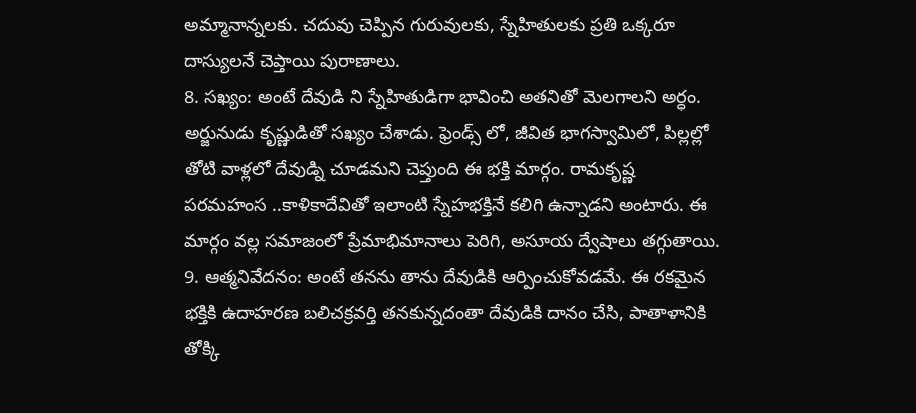అమ్మానాన్నలకు. చదువు చెప్పిన గురువులకు, స్నేహితులకు ప్రతి ఒక్కరూ దాస్యులనే చెప్తాయి పురాణాలు.
8. సఖ్యం: అంటే దేవుడి ని స్నేహితుడిగా భావించి అతనితో మెలగాలని అర్ధం. అర్జునుడు కృష్ణుడితో సఖ్యం చేశాడు. ఫ్రెండ్స్ లో, జీవిత భాగస్వామిలో, పిల్లల్లో తోటి వాళ్లలో దేవుడ్ని చూడమని చెప్తుంది ఈ భక్తి మార్గం. రామకృష్ణ పరమహంస ..కాళికాదేవితో ఇలాంటి స్నేహభక్తినే కలిగి ఉన్నాడని అంటారు. ఈ మార్గం వల్ల సమాజంలో ప్రేమాభిమానాలు పెరిగి, అసూయ ద్వేషాలు తగ్గుతాయి.
9. ఆత్మనివేదనం: అంటే తనను తాను దేవుడికి ఆర్పించుకోవడమే. ఈ రకమైన భక్తికి ఉదాహరణ బలిచక్రవర్తి తనకున్నదంతా దేవుడికి దానం చేసి, పాతాళానికి తోక్కి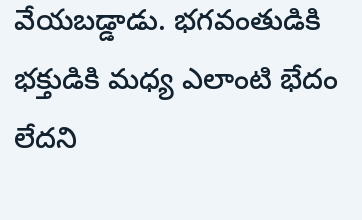వేయబడ్డాడు. భగవంతుడికి భక్తుడికి మధ్య ఎలాంటి భేదం లేదని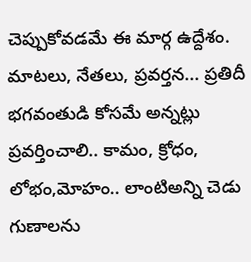చెప్పుకోవడమే ఈ మార్గ ఉద్దేశం. మాటలు, నేతలు, ప్రవర్తన... ప్రతిదీ భగవంతుడి కోసమే అన్నట్లు ప్రవర్తించాలి.. కామం, క్రోధం, లోభం,మోహం.. లాంటిఅన్ని చెడు గుణాలను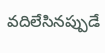వదిలేసినప్పుడే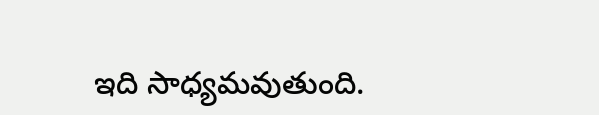ఇది సాధ్యమవుతుంది.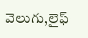వెలుగు,లైఫ్